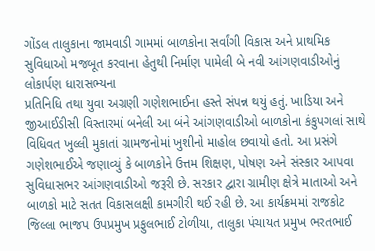ગોંડલ તાલુકાના જામવાડી ગામમાં બાળકોના સર્વાંગી વિકાસ અને પ્રાથમિક સુવિધાઓ મજબૂત કરવાના હેતુથી નિર્માણ પામેલી બે નવી આંગણવાડીઓનું લોકાર્પણ ધારાસભ્યના
પ્રતિનિધિ તથા યુવા અગ્રણી ગણેશભાઈના હસ્તે સંપન્ન થયું હતું. ખાડિયા અને જીઆઈડીસી વિસ્તારમાં બનેલી આ બંને આંગણવાડીઓ બાળકોના કંકુપગલાં સાથે વિધિવત ખુલ્લી મુકાતાં ગ્રામજનોમાં ખુશીનો માહોલ છવાયો હતો. આ પ્રસંગે ગણેશભાઈએ જણાવ્યું કે બાળકોને ઉત્તમ શિક્ષણ, પોષણ અને સંસ્કાર આપવા સુવિધાસભર આંગણવાડીઓ જરૂરી છે. સરકાર દ્વારા ગ્રામીણ ક્ષેત્રે માતાઓ અને બાળકો માટે સતત વિકાસલક્ષી કામગીરી થઈ રહી છે. આ કાર્યક્રમમાં રાજકોટ જિલ્લા ભાજપ ઉપપ્રમુખ પ્રફુલભાઈ ટોળીયા, તાલુકા પંચાયત પ્રમુખ ભરતભાઈ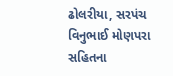ઢોલરીયા, સરપંચ વિનુભાઈ મોણપરા સહિતના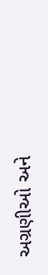અગ્રણીઓ અને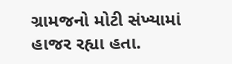ગ્રામજનો મોટી સંખ્યામાં હાજર રહ્યા હતા.